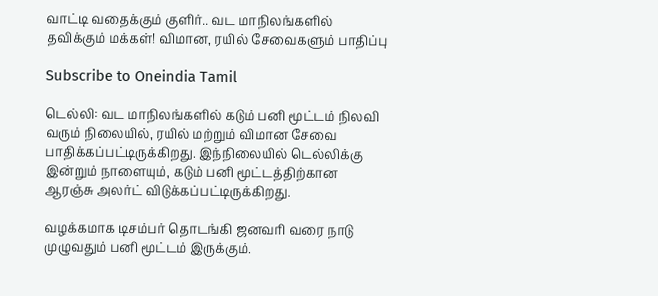வாட்டி வதைக்கும் குளிர்.. வட மாநிலங்களில் தவிக்கும் மக்கள்! விமான, ரயில் சேவைகளும் பாதிப்பு

Subscribe to Oneindia Tamil

டெல்லி: வட மாநிலங்களில் கடும் பனி மூட்டம் நிலவி வரும் நிலையில், ரயில் மற்றும் விமான சேவை பாதிக்கப்பட்டிருக்கிறது. இந்நிலையில் டெல்லிக்கு இன்றும் நாளையும், கடும் பனி மூட்டத்திற்கான ஆரஞ்சு அலர்ட் விடுக்கப்பட்டிருக்கிறது.

வழக்கமாக டிசம்பர் தொடங்கி ஜனவரி வரை நாடு முழுவதும் பனி மூட்டம் இருக்கும்.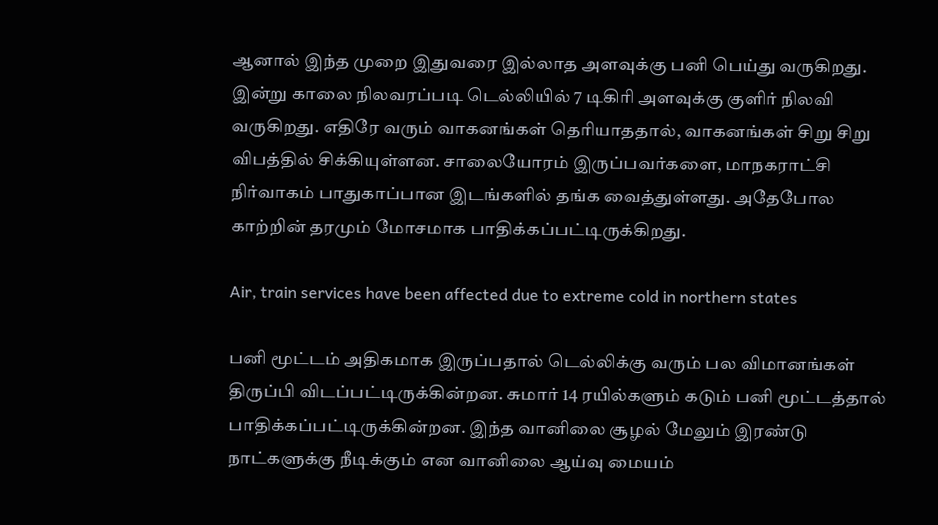ஆனால் இந்த முறை இதுவரை இல்லாத அளவுக்கு பனி பெய்து வருகிறது. இன்று காலை நிலவரப்படி டெல்லியில் 7 டிகிரி அளவுக்கு குளிர் நிலவி வருகிறது. எதிரே வரும் வாகனங்கள் தெரியாததால், வாகனங்கள் சிறு சிறு விபத்தில் சிக்கியுள்ளன. சாலையோரம் இருப்பவர்களை, மாநகராட்சி நிர்வாகம் பாதுகாப்பான இடங்களில் தங்க வைத்துள்ளது. அதேபோல காற்றின் தரமும் மோசமாக பாதிக்கப்பட்டிருக்கிறது.

Air, train services have been affected due to extreme cold in northern states

பனி மூட்டம் அதிகமாக இருப்பதால் டெல்லிக்கு வரும் பல விமானங்கள் திருப்பி விடப்பட்டிருக்கின்றன. சுமார் 14 ரயில்களும் கடும் பனி மூட்டத்தால் பாதிக்கப்பட்டிருக்கின்றன. இந்த வானிலை சூழல் மேலும் இரண்டு நாட்களுக்கு நீடிக்கும் என வானிலை ஆய்வு மையம்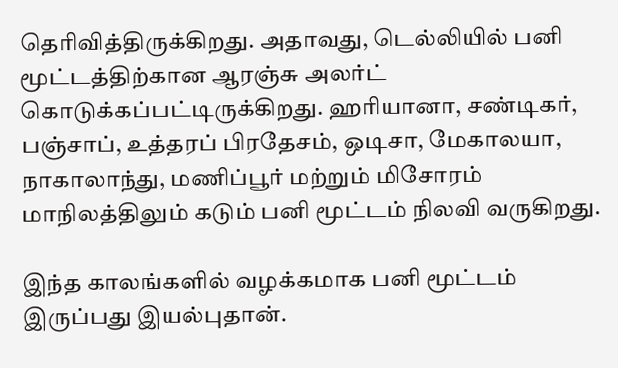தெரிவித்திருக்கிறது. அதாவது, டெல்லியில் பனி மூட்டத்திற்கான ஆரஞ்சு அலர்ட் கொடுக்கப்பட்டிருக்கிறது. ஹரியானா, சண்டிகர், பஞ்சாப், உத்தரப் பிரதேசம், ஒடிசா, மேகாலயா, நாகாலாந்து, மணிப்பூர் மற்றும் மிசோரம் மாநிலத்திலும் கடும் பனி மூட்டம் நிலவி வருகிறது.

இந்த காலங்களில் வழக்கமாக பனி மூட்டம் இருப்பது இயல்புதான்.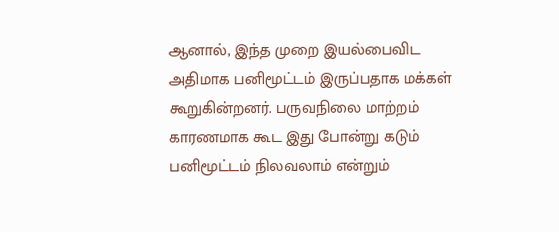ஆனால், இந்த முறை இயல்பைவிட அதிமாக பனிமூட்டம் இருப்பதாக மக்கள் கூறுகின்றனர். பருவநிலை மாற்றம் காரணமாக கூட இது போன்று கடும் பனிமூட்டம் நிலவலாம் என்றும்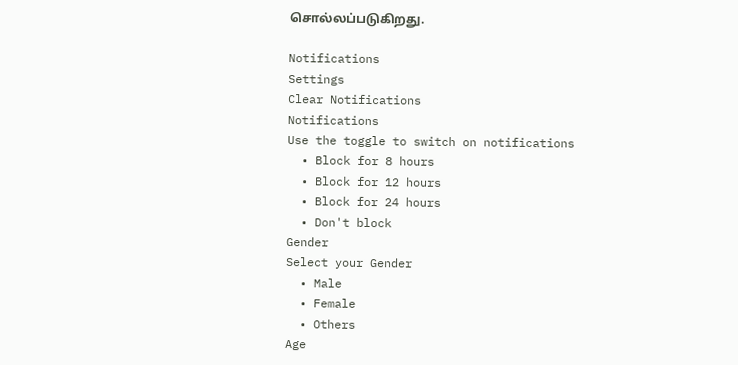சொல்லப்படுகிறது.

Notifications
Settings
Clear Notifications
Notifications
Use the toggle to switch on notifications
  • Block for 8 hours
  • Block for 12 hours
  • Block for 24 hours
  • Don't block
Gender
Select your Gender
  • Male
  • Female
  • Others
Age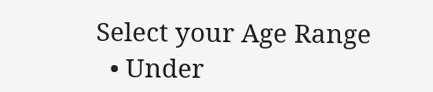Select your Age Range
  • Under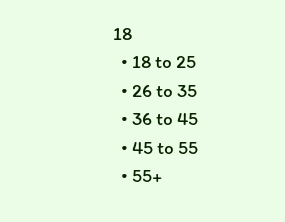18
  • 18 to 25
  • 26 to 35
  • 36 to 45
  • 45 to 55
  • 55+